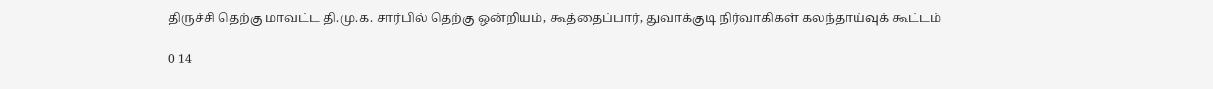திருச்சி தெற்கு மாவட்ட தி.மு.க. சார்பில் தெற்கு ஒன்றியம், கூத்தைப்பார், துவாக்குடி நிர்வாகிகள் கலந்தாய்வுக் கூட்டம்

0 14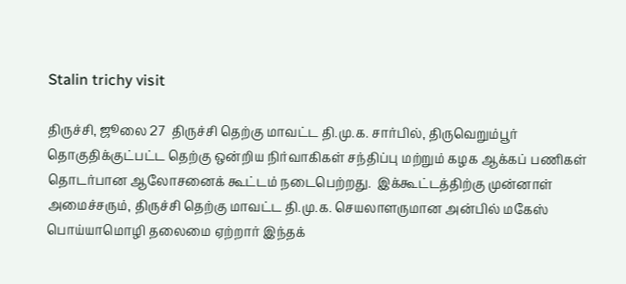Stalin trichy visit

திருச்சி, ஜூலை 27  திருச்சி தெற்கு மாவட்ட தி.மு.க. சார்பில், திருவெறும்பூர் தொகுதிக்குட்பட்ட தெற்கு ஒன்றிய நிர்வாகிகள் சந்திப்பு மற்றும் கழக ஆக்கப் பணிகள் தொடர்பான ஆலோசனைக் கூட்டம் நடைபெற்றது.  இக்கூட்டத்திற்கு முன்னாள் அமைச்சரும், திருச்சி தெற்கு மாவட்ட தி.மு.க. செயலாளருமான அன்பில் மகேஸ் பொய்யாமொழி தலைமை ஏற்றார் இந்தக்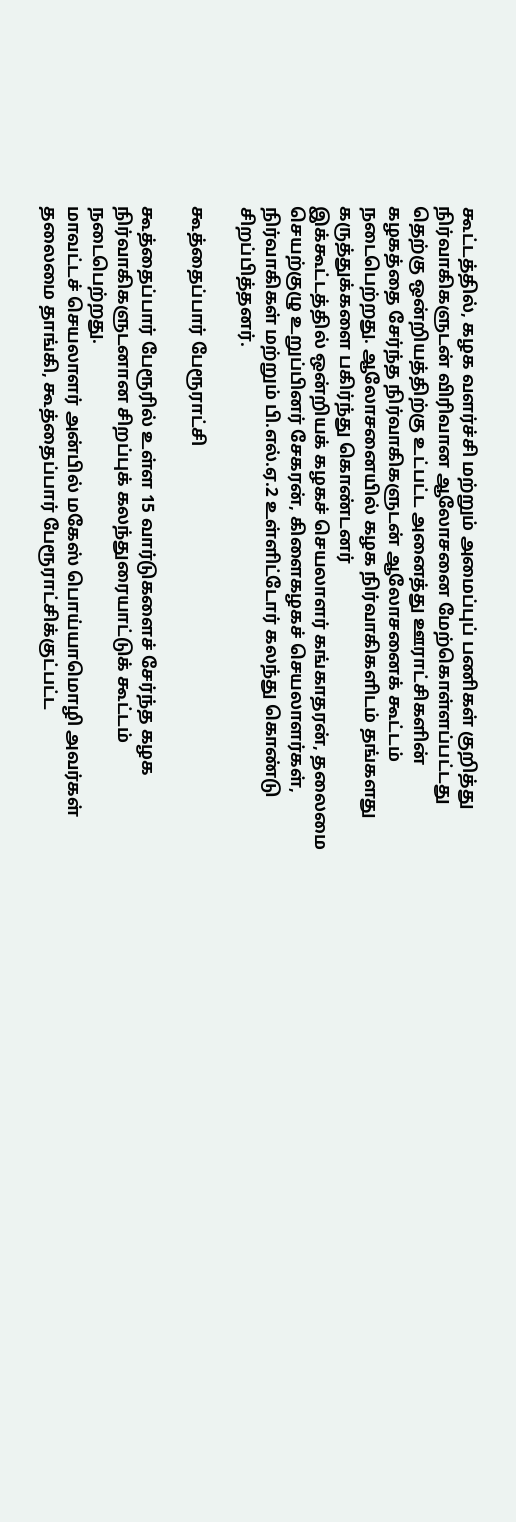கூட்டத்தில், கழக வளர்ச்சி மற்றும் அமைப்புப் பணிகள் குறித்து நிர்வாகிகளுடன் விரிவான ஆலோசனை மேற்கொள்ளப்பட்டது தெற்கு ஒன்றியத்திற்கு உட்பட்ட அனைத்து ஊராட்சிகளின் கழகத்தை சேர்ந்த நிர்வாகிகளுடன் ஆலோசனைக் கூட்டம் நடைபெற்றது. ஆலோசனையில் கழக நிர்வாகிகளிடம் தங்களது கருத்துக்களை பகிர்ந்து கொண்டனர்
இக்கூட்டத்தில் ஒன்றியக் கழகச் செயலாளர் கங்காதரன், தலைமை செயற்குழு உறுப்பினர் சேகரன், கிளைகழகச் செயலாளர்கள், நிர்வாகிகள் மற்றும் பி.எல்.ஏ.2 உள்ளிட்டோர் கலந்து கொண்டு சிறப்பித்தனர்.

கூத்தைப்பார் பேரூராட்சி

கூத்தைப்பார் பேரூரில் உள்ள 15 வார்டுகளைச் சேர்ந்த கழக நிர்வாகிகளுடனான சிறப்புக் கலந்துரையாட்டுக் கூட்டம் நடைபெற்றது.
மாவட்டச் செயலாளர் அன்பில் மகேஸ் பொய்யாமொழி அவர்கள் தலைமை தாங்கி, கூத்தைப்பார் பேரூராட்சிக்குட்பட்ட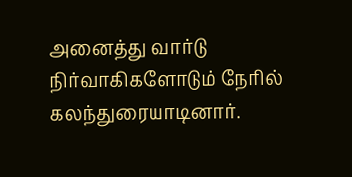அனைத்து வார்டு நிர்வாகிகளோடும் நேரில் கலந்துரையாடினார்.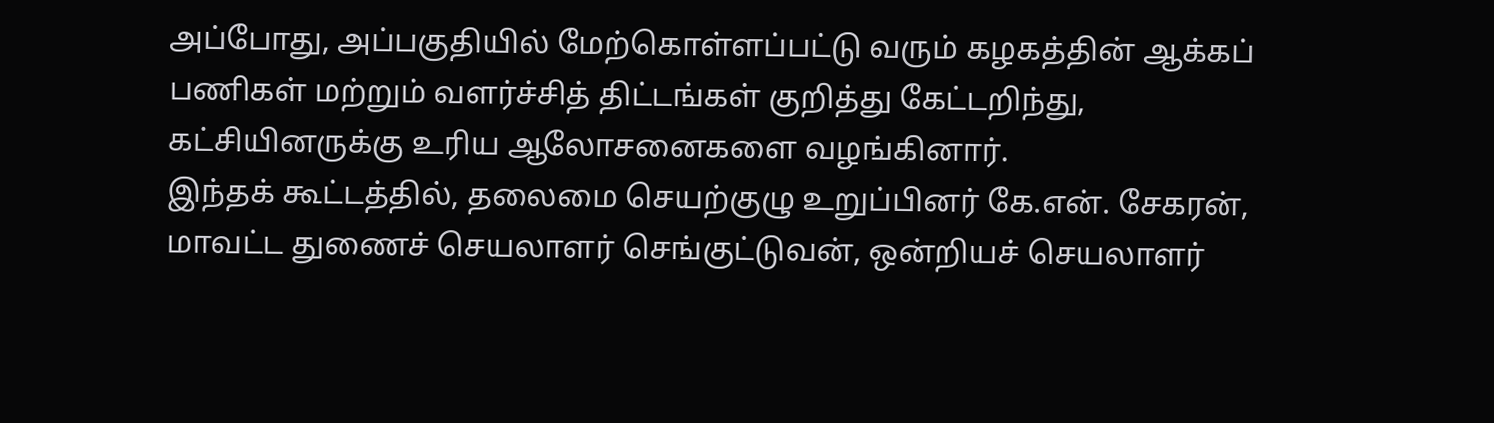அப்போது, அப்பகுதியில் மேற்கொள்ளப்பட்டு வரும் கழகத்தின் ஆக்கப் பணிகள் மற்றும் வளர்ச்சித் திட்டங்கள் குறித்து கேட்டறிந்து, கட்சியினருக்கு உரிய ஆலோசனைகளை வழங்கினார்.
இந்தக் கூட்டத்தில், தலைமை செயற்குழு உறுப்பினர் கே.என். சேகரன், மாவட்ட துணைச் செயலாளர் செங்குட்டுவன், ஒன்றியச் செயலாளர்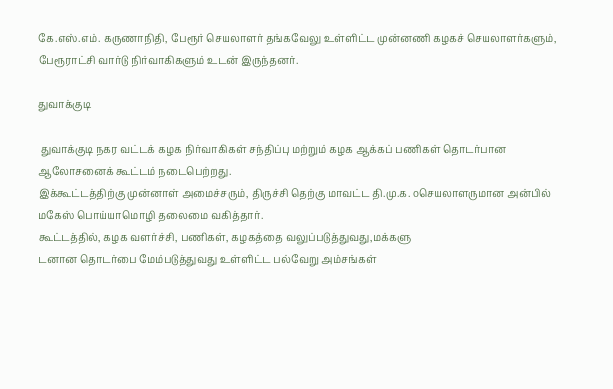கே.எஸ்.எம். கருணாநிதி, பேரூர் செயலாளர் தங்கவேலு உள்ளிட்ட முன்னணி கழகச் செயலாளர்களும், பேரூராட்சி வார்டு நிர்வாகிகளும் உடன் இருந்தனர்.

துவாக்குடி

 துவாக்குடி நகர வட்டக் கழக நிர்வாகிகள் சந்திப்பு மற்றும் கழக ஆக்கப் பணிகள் தொடர்பான ஆலோசனைக் கூட்டம் நடைபெற்றது.
இக்கூட்டத்திற்கு முன்னாள் அமைச்சரும், திருச்சி தெற்கு மாவட்ட தி.மு.க. oசெயலாளருமான அன்பில் மகேஸ் பொய்யாமொழி தலைமை வகித்தார்.
கூட்டத்தில், கழக வளர்ச்சி, பணிகள், கழகத்தை வலுப்படுத்துவது,மக்களு
டனான தொடர்பை மேம்படுத்துவது உள்ளிட்ட பல்வேறு அம்சங்கள்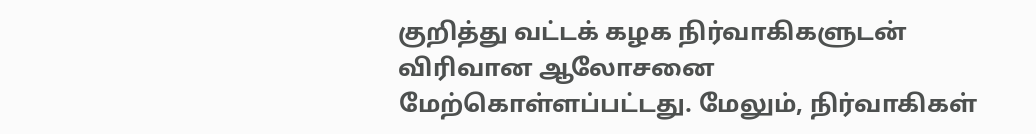குறித்து வட்டக் கழக நிர்வாகிகளுடன் விரிவான ஆலோசனை மேற்கொள்ளப்பட்டது. மேலும், நிர்வாகிகள்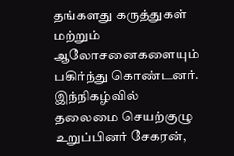தங்களது கருத்துகள் மற்றும் ஆலோசனைகளையும் பகிர்ந்து கொண்டனர்.
இந்நிகழ்வில் தலைமை செயற்குழு உறுப்பினர் சேகரன்,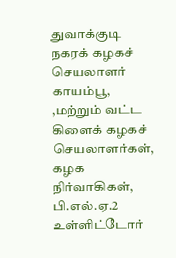துவாக்குடி நகரக் கழகச் செயலாளர் காயம்பூ, ,மற்றும் வட்ட கிளைக் கழகச் செயலாளர்கள், கழக நிர்வாகிகள், பி.எல்.ஏ.2 உள்ளிட்டோர்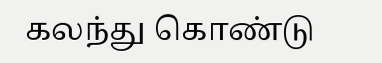கலந்து கொண்டு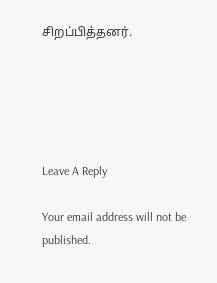சிறப்பித்தனர்.





Leave A Reply

Your email address will not be published.